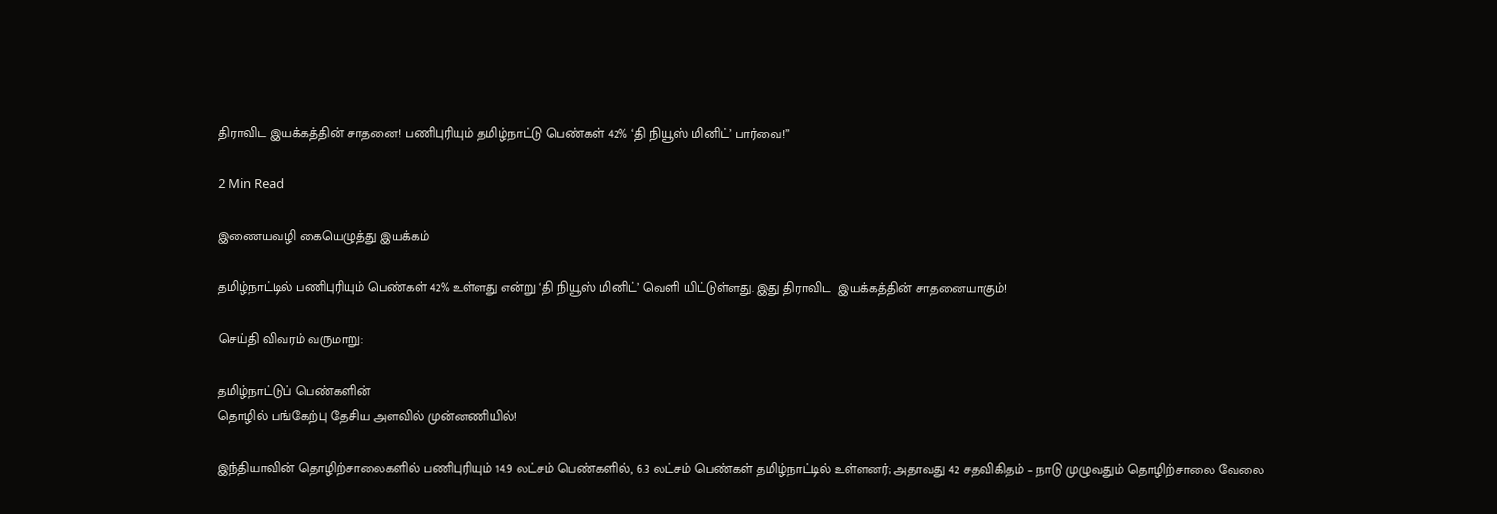திராவிட இயக்கத்தின் சாதனை! பணிபுரியும் தமிழ்நாட்டு பெண்கள் 42% ‘தி நியூஸ் மினிட்’ பார்வை!”

2 Min Read

இணையவழி கையெழுத்து இயக்கம்

தமிழ்நாட்டில் பணிபுரியும் பெண்கள் 42% உள்ளது என்று ‘தி நியூஸ் மினிட்’ வெளி யிட்டுள்ளது. இது திராவிட  இயக்கத்தின் சாதனையாகும்!

செய்தி விவரம் வருமாறு:

தமிழ்நாட்டுப் பெண்களின்
தொழில் பங்கேற்பு தேசிய அளவில் முன்னணியில்!

இந்தியாவின் தொழிற்சாலைகளில் பணிபுரியும் 14.9 லட்சம் பெண்களில், 6.3 லட்சம் பெண்கள் தமிழ்நாட்டில் உள்ளனர்; அதாவது 42 சதவிகிதம் – நாடு முழுவதும் தொழிற்சாலை வேலை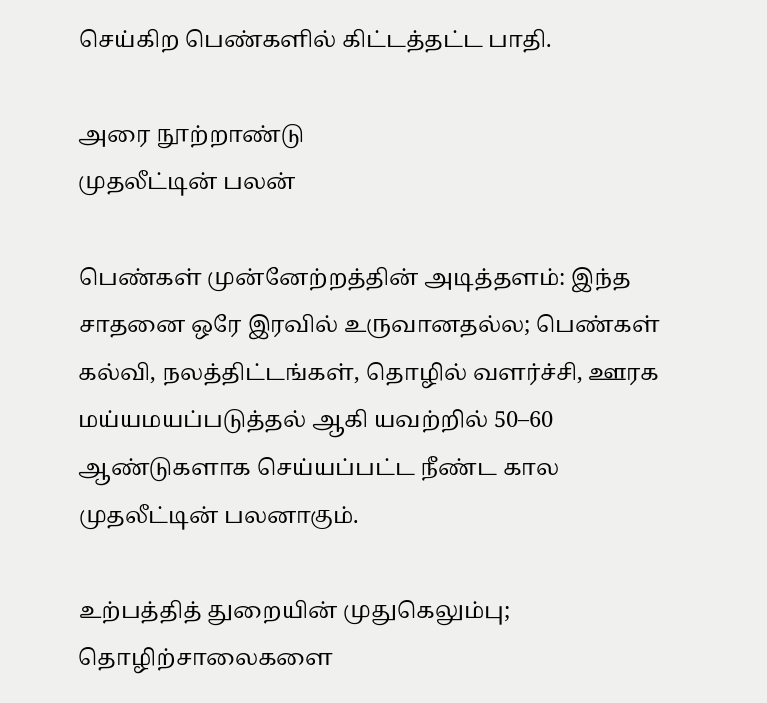செய்கிற பெண்களில் கிட்டத்தட்ட பாதி.

அரை நூற்றாண்டு
முதலீட்டின் பலன்

பெண்கள் முன்னேற்றத்தின் அடித்தளம்: இந்த சாதனை ஒரே இரவில் உருவானதல்ல; பெண்கள் கல்வி, நலத்திட்டங்கள், தொழில் வளர்ச்சி, ஊரக மய்யமயப்படுத்தல் ஆகி யவற்றில் 50–60 ஆண்டுகளாக செய்யப்பட்ட நீண்ட கால முதலீட்டின் பலனாகும்.

உற்பத்தித் துறையின் முதுகெலும்பு; தொழிற்சாலைகளை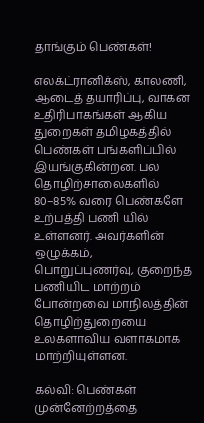தாங்கும் பெண்கள்!

எலக்ட்ரானிக்ஸ், காலணி, ஆடைத் தயாரிப்பு, வாகன உதிரிபாகங்கள் ஆகிய துறைகள் தமிழகத்தில் பெண்கள் பங்களிப்பில் இயங்குகின்றன. பல தொழிற்சாலைகளில் 80–85% வரை பெண்களே உற்பத்தி பணி யில் உள்ளனர். அவர்களின் ஒழுக்கம், பொறுப்புணர்வு, குறைந்த பணியிட மாற்றம் போன்றவை மாநிலத்தின் தொழிற்துறையை உலகளாவிய வளாகமாக மாற்றியுள்ளன.

கல்வி: பெண்கள் முன்னேற்றத்தை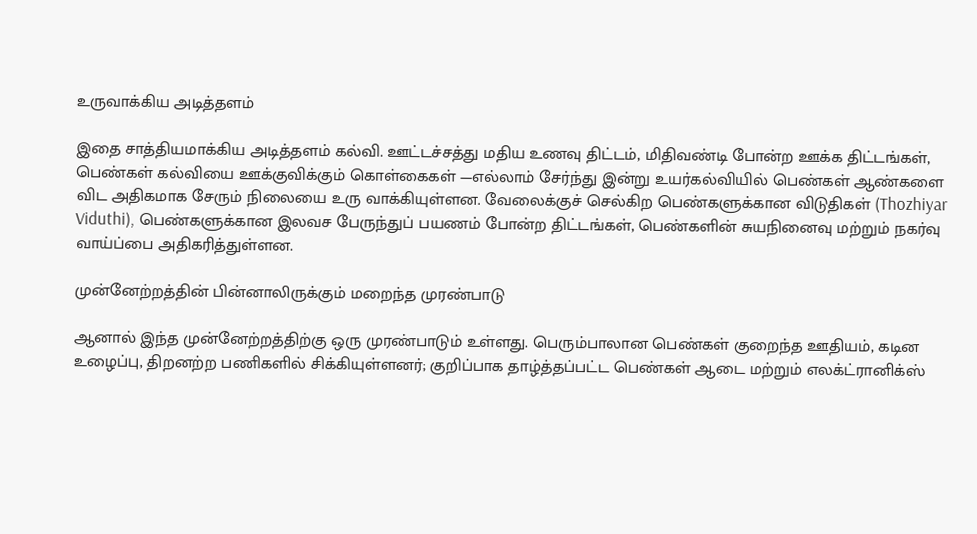உருவாக்கிய அடித்தளம்

இதை சாத்தியமாக்கிய அடித்தளம் கல்வி. ஊட்டச்சத்து மதிய உணவு திட்டம், மிதிவண்டி போன்ற ஊக்க திட்டங்கள், பெண்கள் கல்வியை ஊக்குவிக்கும் கொள்கைகள் —எல்லாம் சேர்ந்து இன்று உயர்கல்வியில் பெண்கள் ஆண்களை விட அதிகமாக சேரும் நிலையை உரு வாக்கியுள்ளன. வேலைக்குச் செல்கிற பெண்களுக்கான விடுதிகள் (Thozhiyar Viduthi), பெண்களுக்கான இலவச பேருந்துப் பயணம் போன்ற திட்டங்கள், பெண்களின் சுயநினைவு மற்றும் நகர்வு வாய்ப்பை அதிகரித்துள்ளன.

முன்னேற்றத்தின் பின்னாலிருக்கும் மறைந்த முரண்பாடு

ஆனால் இந்த முன்னேற்றத்திற்கு ஒரு முரண்பாடும் உள்ளது. பெரும்பாலான பெண்கள் குறைந்த ஊதியம், கடின உழைப்பு, திறனற்ற பணிகளில் சிக்கியுள்ளனர்; குறிப்பாக தாழ்த்தப்பட்ட பெண்கள் ஆடை மற்றும் எலக்ட்ரானிக்ஸ்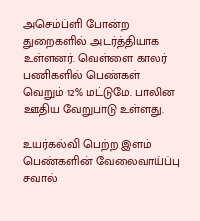அசெம்ப்ளி போன்ற துறைகளில் அடர்த்தியாக உள்ளனர். வெள்ளை காலர் பணிகளில் பெண்கள் வெறும் 12% மட்டுமே. பாலின ஊதிய வேறுபாடு உள்ளது.

உயர்கல்வி பெற்ற இளம் பெண்களின் வேலைவாய்ப்பு சவால்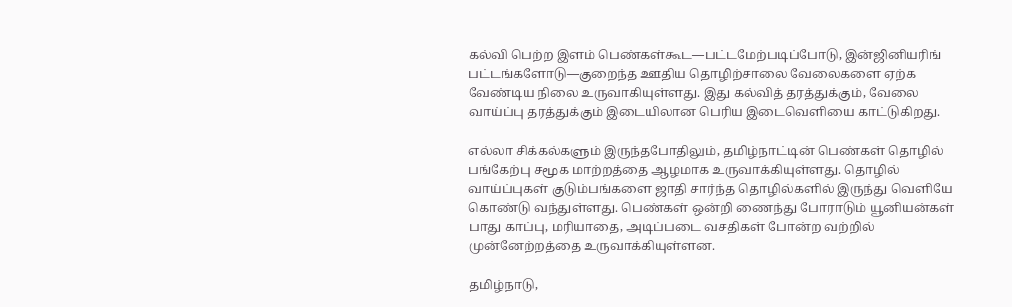கல்வி பெற்ற இளம் பெண்கள்கூட—பட்டமேற்படிப்போடு, இன்ஜினியரிங் பட்டங்களோடு—குறைந்த ஊதிய தொழிற்சாலை வேலைகளை ஏற்க வேண்டிய நிலை உருவாகியுள்ளது. இது கல்வித் தரத்துக்கும், வேலை வாய்ப்பு தரத்துக்கும் இடையிலான பெரிய இடைவெளியை காட்டுகிறது.

எல்லா சிக்கல்களும் இருந்தபோதிலும், தமிழ்நாட்டின் பெண்கள் தொழில் பங்கேற்பு சமூக மாற்றத்தை ஆழமாக உருவாக்கியுள்ளது. தொழில் வாய்ப்புகள் குடும்பங்களை ஜாதி சார்ந்த தொழில்களில் இருந்து வெளியே கொண்டு வந்துள்ளது. பெண்கள் ஒன்றி ணைந்து போராடும் யூனியன்கள் பாது காப்பு, மரியாதை, அடிப்படை வசதிகள் போன்ற வற்றில் முன்னேற்றத்தை உருவாக்கியுள்ளன.

தமிழ்நாடு,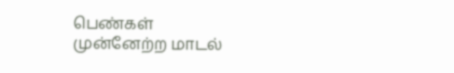பெண்கள்
முன்னேற்ற மாடல்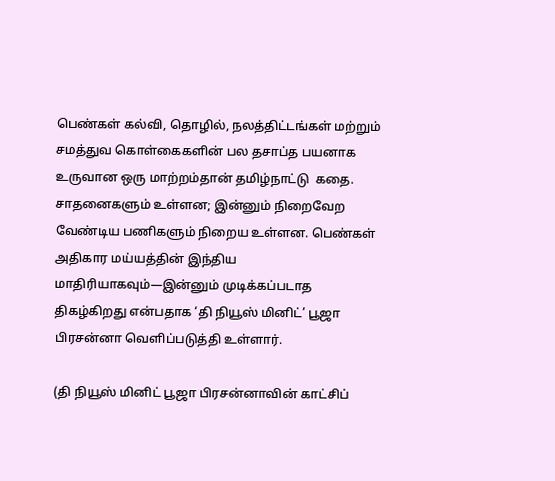பெண்கள் கல்வி, தொழில், நலத்திட்டங்கள் மற்றும் சமத்துவ கொள்கைகளின் பல தசாப்த பயனாக உருவான ஒரு மாற்றம்தான் தமிழ்நாட்டு  கதை. சாதனைகளும் உள்ளன; இன்னும் நிறைவேற வேண்டிய பணிகளும் நிறைய உள்ளன. பெண்கள் அதிகார மய்யத்தின் இந்திய மாதிரியாகவும்—இன்னும் முடிக்கப்படாத திகழ்கிறது என்பதாக ‘தி நியூஸ் மினிட்’ பூஜா பிரசன்னா வெளிப்படுத்தி உள்ளார்.

(தி நியூஸ் மினிட் பூஜா பிரசன்னாவின் காட்சிப்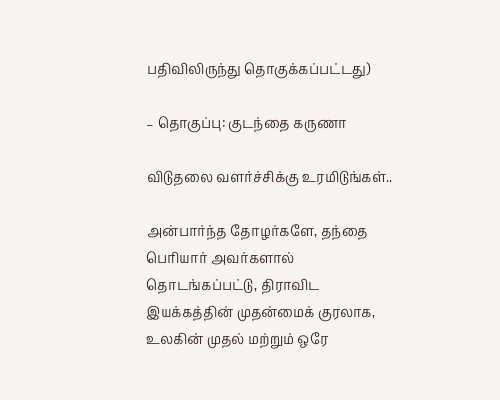பதிவிலிருந்து தொகுக்கப்பட்டது)

– தொகுப்பு: குடந்தை கருணா

விடுதலை வளர்ச்சிக்கு உரமிடுங்கள்..

அன்பார்ந்த தோழர்களே, தந்தை பெரியார் அவர்களால் தொடங்கப்பட்டு, திராவிட இயக்கத்தின் முதன்மைக் குரலாக, உலகின் முதல் மற்றும் ஒரே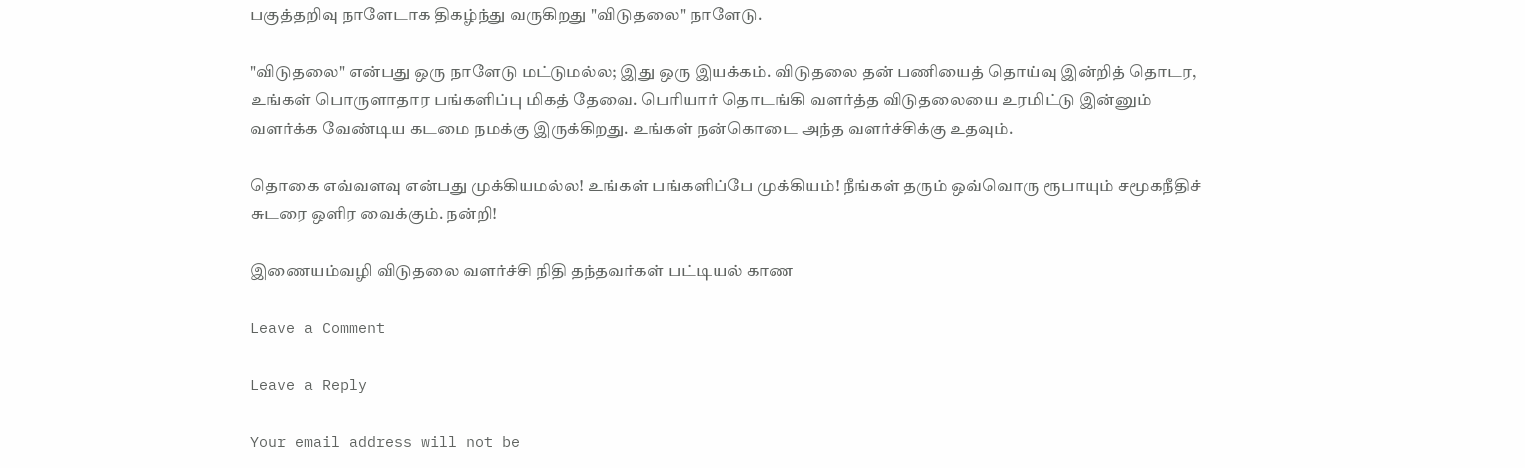பகுத்தறிவு நாளேடாக திகழ்ந்து வருகிறது "விடுதலை" நாளேடு.

"விடுதலை" என்பது ஒரு நாளேடு மட்டுமல்ல; இது ஒரு இயக்கம். விடுதலை தன் பணியைத் தொய்வு இன்றித் தொடர, உங்கள் பொருளாதார பங்களிப்பு மிகத் தேவை. பெரியார் தொடங்கி வளர்த்த விடுதலையை உரமிட்டு இன்னும் வளர்க்க வேண்டிய கடமை நமக்கு இருக்கிறது. உங்கள் நன்கொடை அந்த வளர்ச்சிக்கு உதவும்.

தொகை எவ்வளவு என்பது முக்கியமல்ல! உங்கள் பங்களிப்பே முக்கியம்! நீங்கள் தரும் ஒவ்வொரு ரூபாயும் சமூகநீதிச் சுடரை ஒளிர வைக்கும். நன்றி!

இணையம்வழி விடுதலை வளர்ச்சி நிதி தந்தவர்கள் பட்டியல் காண

Leave a Comment

Leave a Reply

Your email address will not be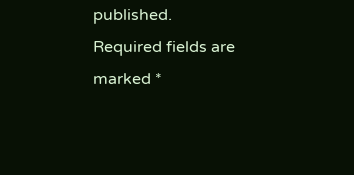published. Required fields are marked *